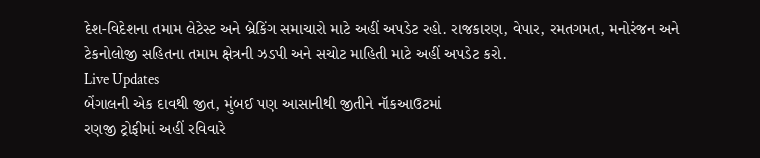દેશ-વિદેશના તમામ લેટેસ્ટ અને બ્રેકિંગ સમાચારો માટે અહીં અપડેટ રહો. રાજકારણ, વેપાર, રમતગમત, મનોરંજન અને ટેકનોલોજી સહિતના તમામ ક્ષેત્રની ઝડપી અને સચોટ માહિતી માટે અહીં અપડેટ કરો.
Live Updates
બેંગાલની એક દાવથી જીત, મુંબઈ પણ આસાનીથી જીતીને નૉકઆઉટમાં
રણજી ટ્રોફીમાં અહીં રવિવારે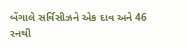બેંગાલે સર્વિસીઝને એક દાવ અને 46 રનથી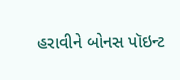હરાવીને બોનસ પૉઇન્ટ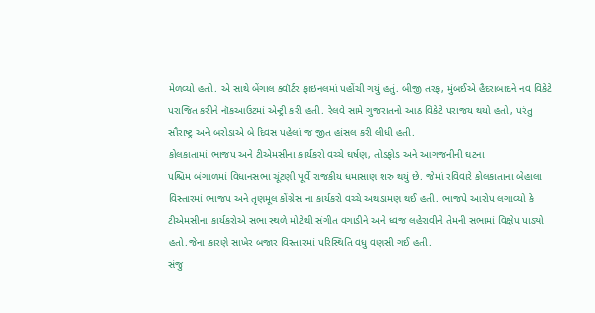મેળવ્યો હતો. એ સાથે બેંગાલ ક્વૉર્ટર ફાઇનલમાં પહોંચી ગયું હતું. બીજી તરફ, મુંબઈએ હૈદરાબાદને નવ વિકેટે પરાજિત કરીને નૉકઆઉટમાં એન્ટ્રી કરી હતી. રેલવે સામે ગુજરાતનો આઠ વિકેટે પરાજય થયો હતો, પરંતુ સૌરાષ્ટ્ર અને બરોડાએ બે દિવસ પહેલાં જ જીત હાંસલ કરી લીધી હતી.
કોલકાતામાં ભાજપ અને ટીએમસીના કાર્યકરો વચ્ચે ઘર્ષણ, તોડફોડ અને આગજનીની ઘટના
પશ્ચિમ બંગાળમાં વિધાનસભા ચૂંટણી પૂર્વે રાજકીય ધમાસાણ શરુ થયું છે. જેમાં રવિવારે કોલકાતાના બેહાલા વિસ્તારમાં ભાજપ અને તૃણમૂલ કોંગ્રેસ ના કાર્યકરો વચ્ચે અથડામણ થઈ હતી. ભાજપે આરોપ લગાવ્યો કે ટીએમસીના કાર્યકરોએ સભા સ્થળે મોટેથી સંગીત વગાડીને અને ધ્વજ લહેરાવીને તેમની સભામાં વિક્ષેપ પાડ્યો હતો.જેના કારણે સાખેર બજાર વિસ્તારમાં પરિસ્થિતિ વધુ વણસી ગઈ હતી.
સંજુ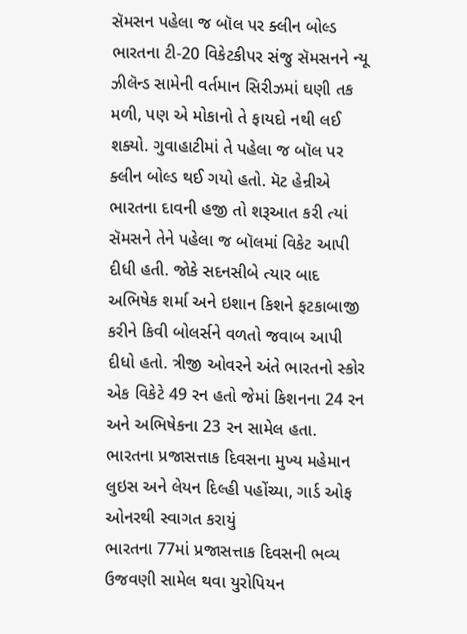સૅમસન પહેલા જ બૉલ પર ક્લીન બોલ્ડ
ભારતના ટી-20 વિકેટકીપર સંજુ સૅમસનને ન્યૂ ઝીલૅન્ડ સામેની વર્તમાન સિરીઝમાં ઘણી તક મળી, પણ એ મોકાનો તે ફાયદો નથી લઈ શક્યો. ગુવાહાટીમાં તે પહેલા જ બૉલ પર ક્લીન બોલ્ડ થઈ ગયો હતો. મૅટ હેન્રીએ ભારતના દાવની હજી તો શરૂઆત કરી ત્યાં સૅમસને તેને પહેલા જ બૉલમાં વિકેટ આપી દીધી હતી. જોકે સદનસીબે ત્યાર બાદ અભિષેક શર્મા અને ઇશાન કિશને ફટકાબાજી કરીને કિવી બોલર્સને વળતો જવાબ આપી દીધો હતો. ત્રીજી ઓવરને અંતે ભારતનો સ્કોર એક વિકેટે 49 રન હતો જેમાં કિશનના 24 રન અને અભિષેકના 23 રન સામેલ હતા.
ભારતના પ્રજાસત્તાક દિવસના મુખ્ય મહેમાન લુઇસ અને લેયન દિલ્હી પહોંચ્યા, ગાર્ડ ઓફ ઓનરથી સ્વાગત કરાયું
ભારતના 77માં પ્રજાસત્તાક દિવસની ભવ્ય ઉજવણી સામેલ થવા યુરોપિયન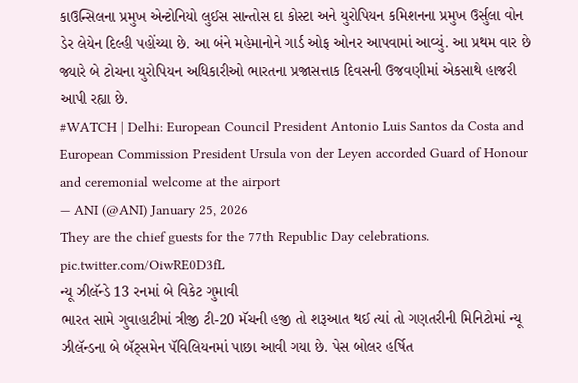કાઉન્સિલના પ્રમુખ એન્ટોનિયો લુઈસ સાન્તોસ દા કોસ્ટા અને યુરોપિયન કમિશનના પ્રમુખ ઉર્સુલા વોન ડેર લેયેન દિલ્હી પહોંચ્યા છે. આ બંને મહેમાનોને ગાર્ડ ઓફ ઓનર આપવામાં આવ્યું. આ પ્રથમ વાર છે જ્યારે બે ટોચના યુરોપિયન અધિકારીઓ ભારતના પ્રજાસત્તાક દિવસની ઉજવણીમાં એકસાથે હાજરી આપી રહ્યા છે.
#WATCH | Delhi: European Council President Antonio Luis Santos da Costa and European Commission President Ursula von der Leyen accorded Guard of Honour and ceremonial welcome at the airport
— ANI (@ANI) January 25, 2026
They are the chief guests for the 77th Republic Day celebrations. pic.twitter.com/OiwRE0D3fL
ન્યૂ ઝીલૅન્ડે 13 રનમાં બે વિકેટ ગુમાવી
ભારત સામે ગુવાહાટીમાં ત્રીજી ટી-20 મૅચની હજી તો શરૂઆત થઈ ત્યાં તો ગણતરીની મિનિટોમાં ન્યૂ ઝીલૅન્ડના બે બૅટ્સમેન પૅવિલિયનમાં પાછા આવી ગયા છે. પેસ બોલર હર્ષિત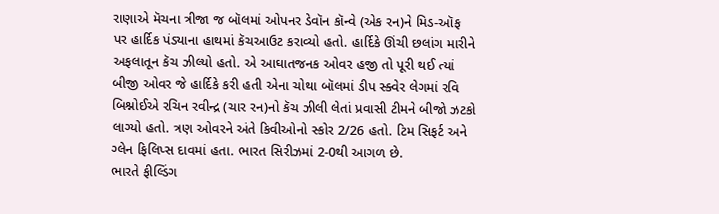રાણાએ મૅચના ત્રીજા જ બૉલમાં ઓપનર ડેવૉન કૉન્વે (એક રન)ને મિડ-ઑફ પર હાર્દિક પંડ્યાના હાથમાં કૅચઆઉટ કરાવ્યો હતો. હાર્દિકે ઊંચી છલાંગ મારીને અફલાતૂન કૅચ ઝીલ્યો હતો. એ આઘાતજનક ઓવર હજી તો પૂરી થઈ ત્યાં બીજી ઓવર જે હાર્દિકે કરી હતી એના ચોથા બૉલમાં ડીપ સ્ક્વેર લેગમાં રવિ બિશ્નોઈએ રચિન રવીન્દ્ર (ચાર રન)નો કૅચ ઝીલી લેતાં પ્રવાસી ટીમને બીજો ઝટકો લાગ્યો હતો. ત્રણ ઓવરને અંતે કિવીઓનો સ્કોર 2/26 હતો. ટિમ સિફર્ટ અને ગ્લેન ફિલિપ્સ દાવમાં હતા. ભારત સિરીઝમાં 2-0થી આગળ છે.
ભારતે ફીલ્ડિંગ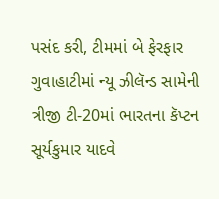પસંદ કરી, ટીમમાં બે ફેરફાર
ગુવાહાટીમાં ન્યૂ ઝીલૅન્ડ સામેની ત્રીજી ટી-20માં ભારતના કૅપ્ટન સૂર્યકુમાર યાદવે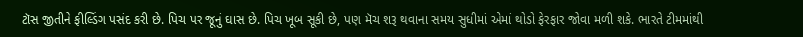ટૉસ જીતીને ફીલ્ડિંગ પસંદ કરી છે. પિચ પર જૂનું ઘાસ છે. પિચ ખૂબ સૂકી છે, પણ મૅચ શરૂ થવાના સમય સુધીમાં એમાં થોડો ફેરફાર જોવા મળી શકે. ભારતે ટીમમાંથી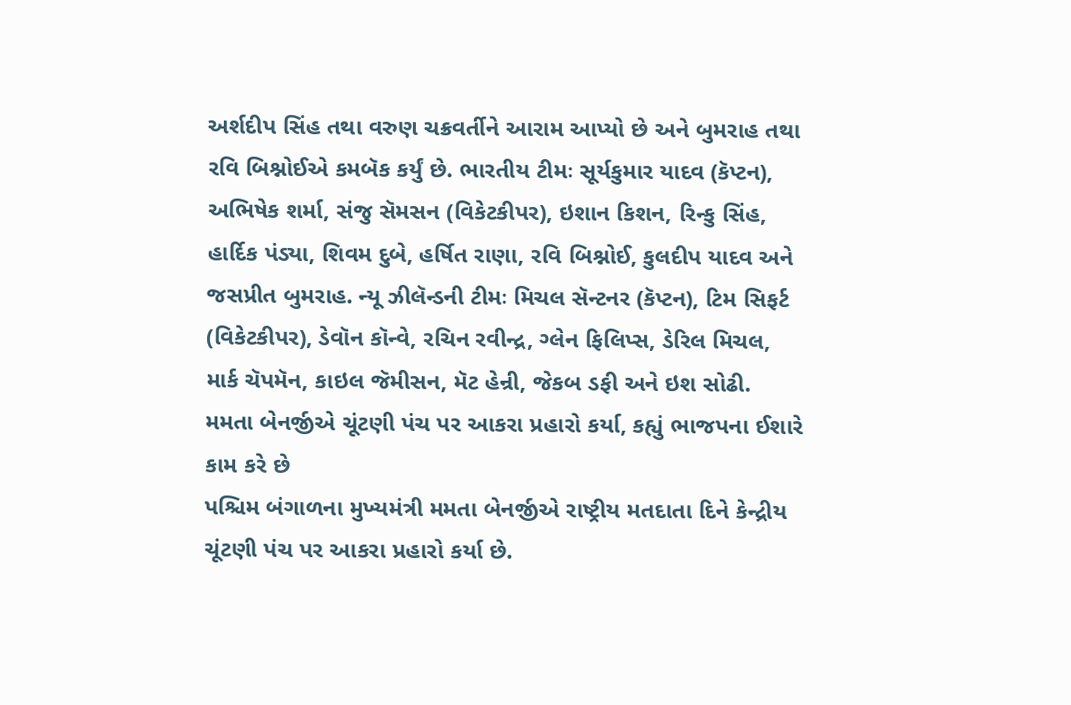અર્શદીપ સિંહ તથા વરુણ ચક્રવર્તીને આરામ આપ્યો છે અને બુમરાહ તથા રવિ બિશ્નોઈએ કમબૅક કર્યું છે. ભારતીય ટીમઃ સૂર્યકુમાર યાદવ (કૅપ્ટન), અભિષેક શર્મા, સંજુ સૅમસન (વિકેટકીપર), ઇશાન કિશન, રિન્કુ સિંહ, હાર્દિક પંડ્યા, શિવમ દુબે, હર્ષિત રાણા, રવિ બિશ્નોઈ, કુલદીપ યાદવ અને જસપ્રીત બુમરાહ. ન્યૂ ઝીલૅન્ડની ટીમઃ મિચલ સૅન્ટનર (કૅપ્ટન), ટિમ સિફર્ટ (વિકેટકીપર), ડેવૉન કૉન્વે, રચિન રવીન્દ્ર, ગ્લેન ફિલિપ્સ, ડેરિલ મિચલ, માર્ક ચૅપમૅન, કાઇલ જૅમીસન, મૅટ હેન્રી, જેકબ ડફી અને ઇશ સોઢી.
મમતા બેનર્જીએ ચૂંટણી પંચ પર આકરા પ્રહારો કર્યા, કહ્યું ભાજપના ઈશારે કામ કરે છે
પશ્ચિમ બંગાળના મુખ્યમંત્રી મમતા બેનર્જીએ રાષ્ટ્રીય મતદાતા દિને કેન્દ્રીય ચૂંટણી પંચ પર આકરા પ્રહારો કર્યા છે.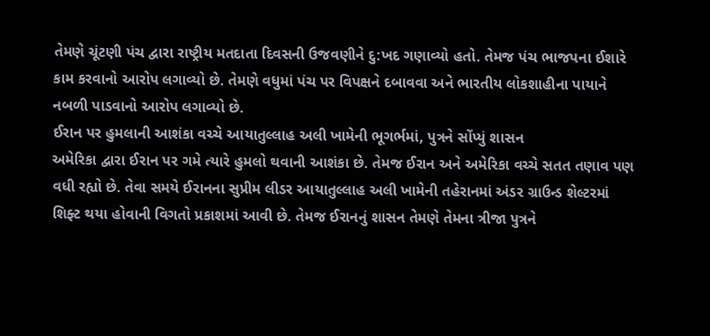તેમણે ચૂંટણી પંચ દ્વારા રાષ્ટ્રીય મતદાતા દિવસની ઉજવણીને દુ:ખદ ગણાવ્યો હતો. તેમજ પંચ ભાજપના ઈશારે કામ કરવાનો આરોપ લગાવ્યો છે. તેમણે વધુમાં પંચ પર વિપક્ષને દબાવવા અને ભારતીય લોકશાહીના પાયાને નબળી પાડવાનો આરોપ લગાવ્યો છે.
ઈરાન પર હુમલાની આશંકા વચ્ચે આયાતુલ્લાહ અલી ખામેની ભૂગર્ભમાં, પુત્રને સોંપ્યું શાસન
અમેરિકા દ્વારા ઈરાન પર ગમે ત્યારે હુમલો થવાની આશંકા છે. તેમજ ઈરાન અને અમેરિકા વચ્ચે સતત તણાવ પણ વધી રહ્યો છે. તેવા સમયે ઈરાનના સુપ્રીમ લીડર આયાતુલ્લાહ અલી ખામેની તહેરાનમાં અંડર ગ્રાઉન્ડ શેલ્ટરમાં શિફ્ટ થયા હોવાની વિગતો પ્રકાશમાં આવી છે. તેમજ ઈરાનનું શાસન તેમણે તેમના ત્રીજા પુત્રને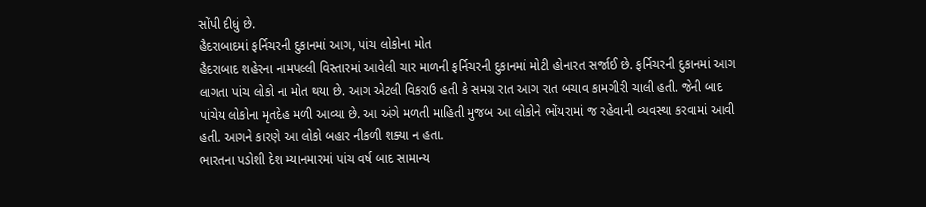સોંપી દીધું છે.
હૈદરાબાદમાં ફર્નિચરની દુકાનમાં આગ, પાંચ લોકોના મોત
હૈદરાબાદ શહેરના નામપલ્લી વિસ્તારમાં આવેલી ચાર માળની ફર્નિચરની દુકાનમાં મોટી હોનારત સર્જાઈ છે. ફર્નિચરની દુકાનમાં આગ લાગતા પાંચ લોકો ના મોત થયા છે. આગ એટલી વિકરાઉ હતી કે સમગ્ર રાત આગ રાત બચાવ કામગીરી ચાલી હતી. જેની બાદ પાંચેય લોકોના મૃતદેહ મળી આવ્યા છે. આ અંગે મળતી માહિતી મુજબ આ લોકોને ભોંયરામાં જ રહેવાની વ્યવસ્થા કરવામાં આવી હતી. આગને કારણે આ લોકો બહાર નીકળી શક્યા ન હતા.
ભારતના પડોશી દેશ મ્યાનમારમાં પાંચ વર્ષ બાદ સામાન્ય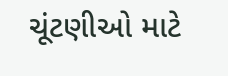ચૂંટણીઓ માટે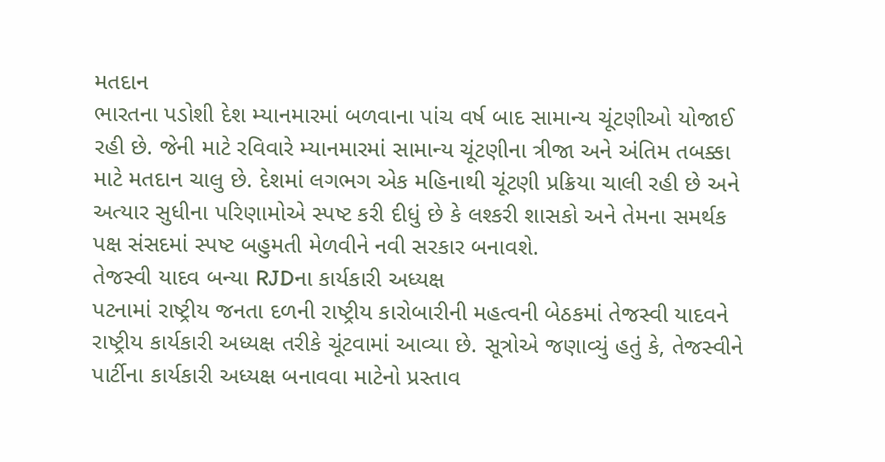મતદાન
ભારતના પડોશી દેશ મ્યાનમારમાં બળવાના પાંચ વર્ષ બાદ સામાન્ય ચૂંટણીઓ યોજાઈ રહી છે. જેની માટે રવિવારે મ્યાનમારમાં સામાન્ય ચૂંટણીના ત્રીજા અને અંતિમ તબક્કા માટે મતદાન ચાલુ છે. દેશમાં લગભગ એક મહિનાથી ચૂંટણી પ્રક્રિયા ચાલી રહી છે અને અત્યાર સુધીના પરિણામોએ સ્પષ્ટ કરી દીધું છે કે લશ્કરી શાસકો અને તેમના સમર્થક પક્ષ સંસદમાં સ્પષ્ટ બહુમતી મેળવીને નવી સરકાર બનાવશે.
તેજસ્વી યાદવ બન્યા RJDના કાર્યકારી અધ્યક્ષ
પટનામાં રાષ્ટ્રીય જનતા દળની રાષ્ટ્રીય કારોબારીની મહત્વની બેઠકમાં તેજસ્વી યાદવને રાષ્ટ્રીય કાર્યકારી અધ્યક્ષ તરીકે ચૂંટવામાં આવ્યા છે. સૂત્રોએ જણાવ્યું હતું કે, તેજસ્વીને પાર્ટીના કાર્યકારી અધ્યક્ષ બનાવવા માટેનો પ્રસ્તાવ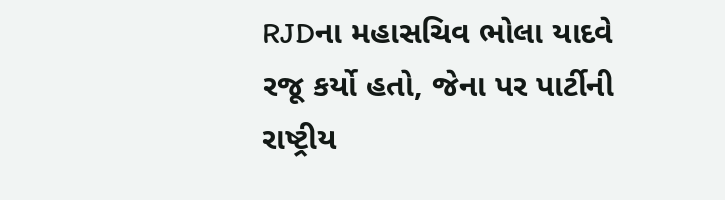RJDના મહાસચિવ ભોલા યાદવે રજૂ કર્યો હતો, જેના પર પાર્ટીની રાષ્ટ્રીય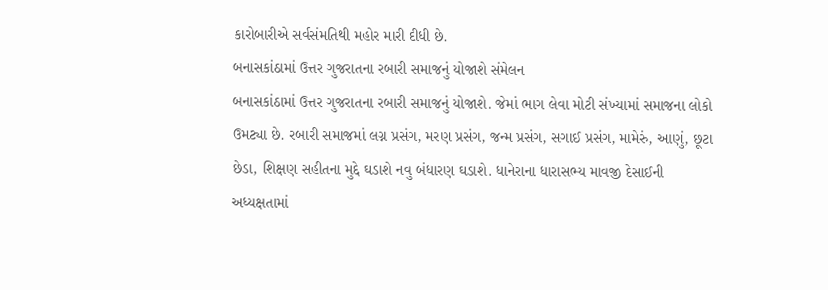કારોબારીએ સર્વસંમતિથી મહોર મારી દીધી છે.
બનાસકાંઠામાં ઉત્તર ગુજરાતના રબારી સમાજનું યોજાશે સંમેલન
બનાસકાંઠામાં ઉત્તર ગુજરાતના રબારી સમાજનું યોજાશે. જેમાં ભાગ લેવા મોટી સંખ્યામાં સમાજના લોકો ઉમટ્યા છે. રબારી સમાજમાં લગ્ન પ્રસંગ, મરણ પ્રસંગ, જન્મ પ્રસંગ, સગાઈ પ્રસંગ, મામેરું, આણું, છૂટા છેડા, શિક્ષણ સહીતના મુદ્દે ઘડાશે નવુ બંધારણ ઘડાશે. ધાનેરાના ધારાસભ્ય માવજી દેસાઈની અધ્યક્ષતામાં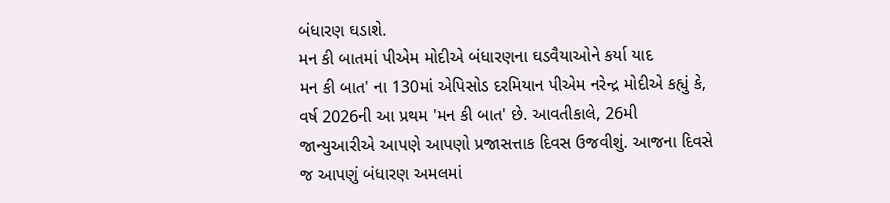બંધારણ ઘડાશે.
મન કી બાતમાં પીએમ મોદીએ બંધારણના ઘડવૈયાઓને કર્યા યાદ
મન કી બાત' ના 130માં એપિસોડ દરમિયાન પીએમ નરેન્દ્ર મોદીએ કહ્યું કે, વર્ષ 2026ની આ પ્રથમ 'મન કી બાત' છે. આવતીકાલે, 26મી જાન્યુઆરીએ આપણે આપણો પ્રજાસત્તાક દિવસ ઉજવીશું. આજના દિવસે જ આપણું બંધારણ અમલમાં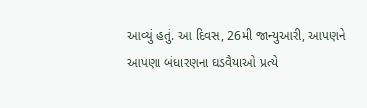આવ્યું હતું. આ દિવસ, 26મી જાન્યુઆરી, આપણને આપણા બંધારણના ઘડવૈયાઓ પ્રત્યે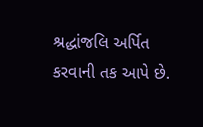શ્રદ્ધાંજલિ અર્પિત કરવાની તક આપે છે.